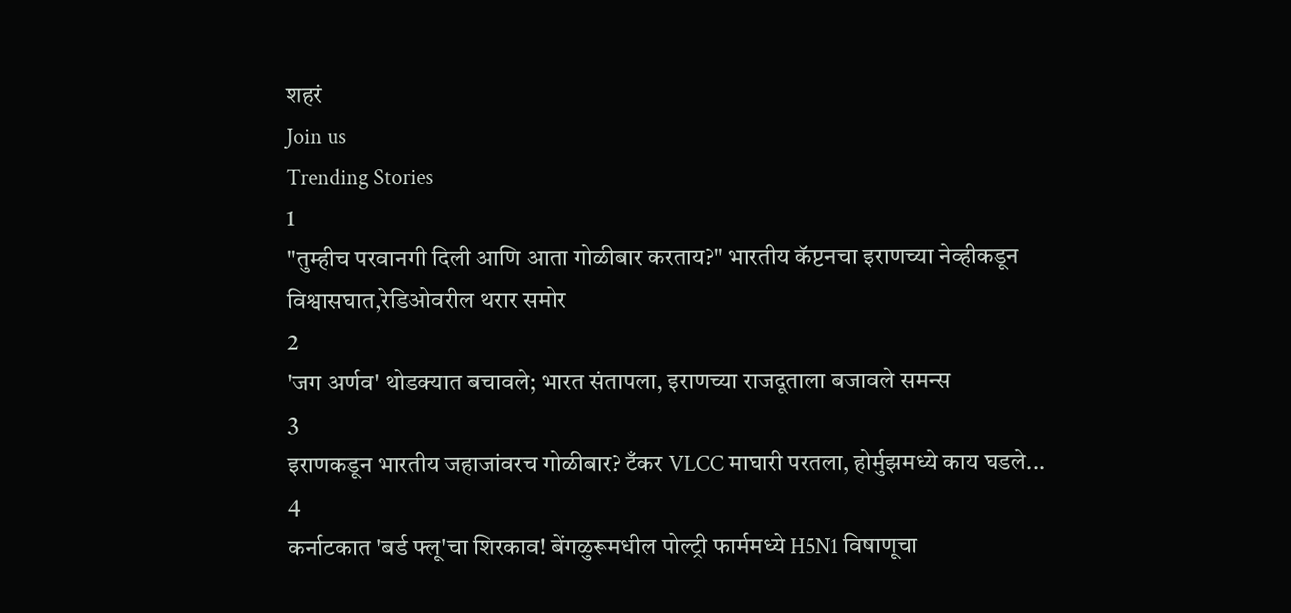शहरं
Join us
Trending Stories
1
"तुम्हीच परवानगी दिली आणि आता गोळीबार करताय?" भारतीय कॅप्टनचा इराणच्या नेव्हीकडून विश्वासघात,रेडिओवरील थरार समोर
2
'जग अर्णव' थोडक्यात बचावले; भारत संतापला, इराणच्या राजदूताला बजावले समन्स
3
इराणकडून भारतीय जहाजांवरच गोळीबार? टँकर VLCC माघारी परतला, होर्मुझमध्ये काय घडले...
4
कर्नाटकात 'बर्ड फ्लू'चा शिरकाव! बेंगळुरूमधील पोल्ट्री फार्ममध्ये H5N1 विषाणूचा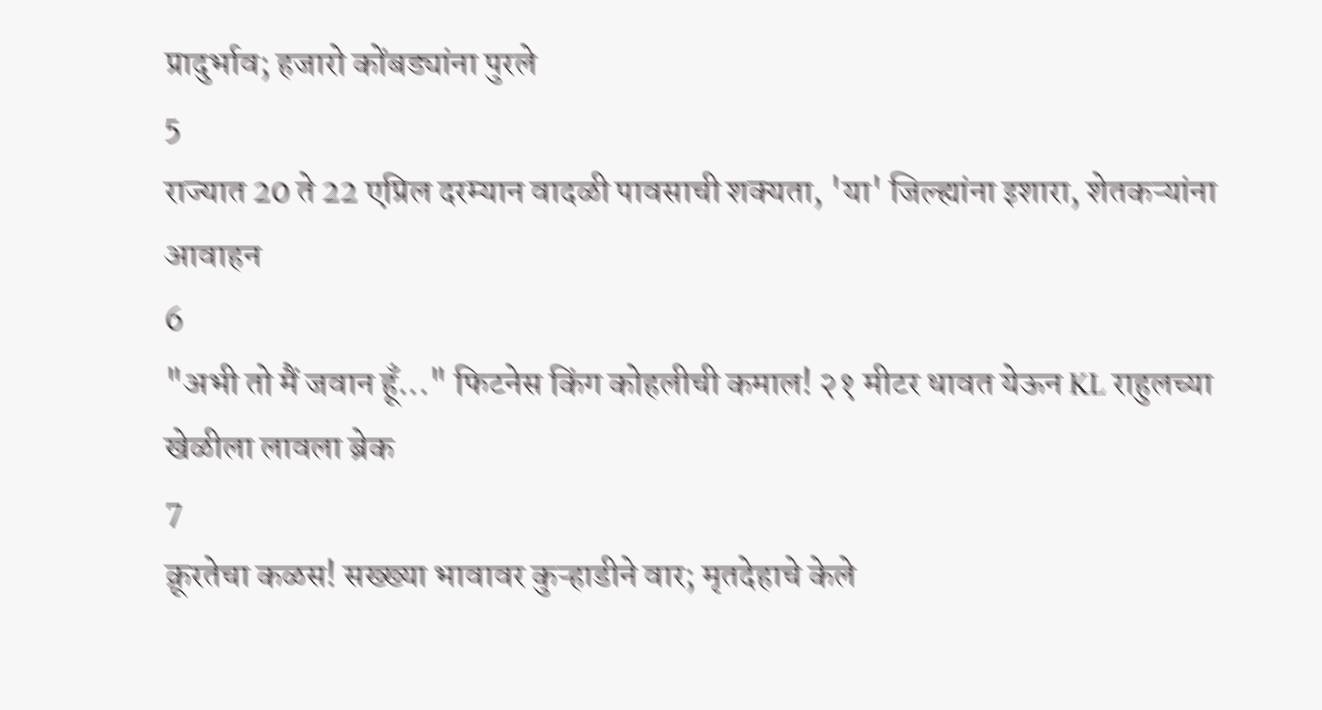प्रादुर्भाव; हजारो कोंबड्यांना पुरले
5
राज्यात 20 ते 22 एप्रिल दरम्यान वादळी पावसाची शक्यता, 'या' जिल्ह्यांना इशारा, शेतकऱ्यांना आवाहन
6
"अभी तो मैं जवान हूँ..." फिटनेस किंग कोहलीची कमाल! २१ मीटर धावत येऊन KL राहुलच्या खेळीला लावला ब्रेक
7
क्रूरतेचा कळस! सख्ख्या भावावर कुऱ्हाडीने वार; मृतदेहाचे केले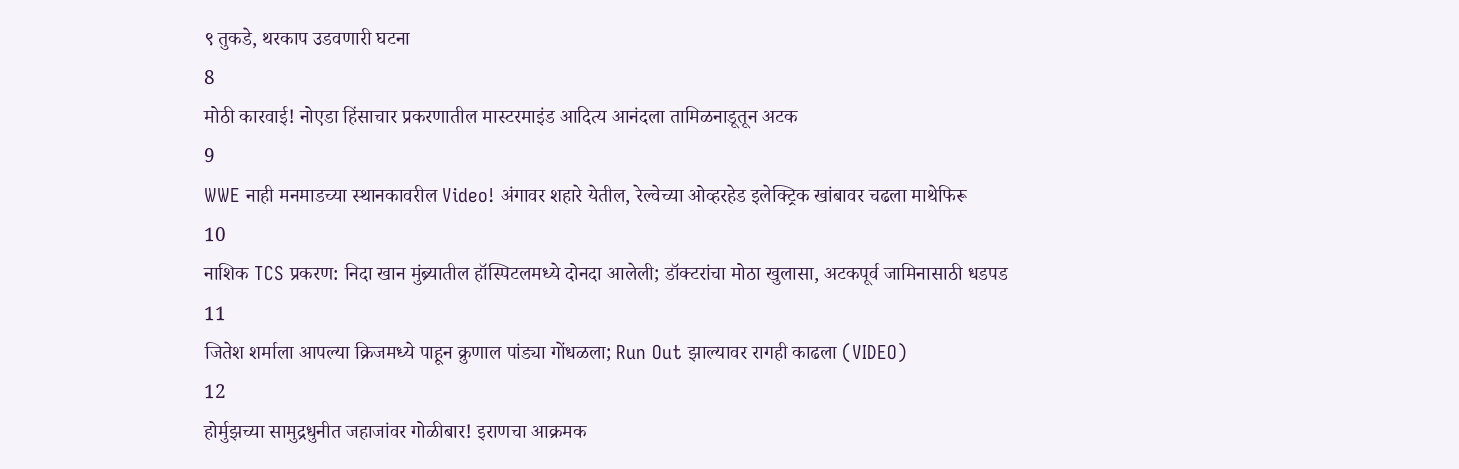९ तुकडे, थरकाप उडवणारी घटना
8
मोठी कारवाई! नोएडा हिंसाचार प्रकरणातील मास्टरमाइंड आदित्य आनंदला तामिळनाडूतून अटक
9
WWE नाही मनमाडच्या स्थानकावरील Video! अंगावर शहारे येतील, रेल्वेच्या ओव्हरहेड इलेक्ट्रिक खांबावर चढला माथेफिरू
10
नाशिक TCS प्रकरण: निदा खान मुंब्र्यातील हॉस्पिटलमध्ये दोनदा आलेली; डॉक्टरांचा मोठा खुलासा, अटकपूर्व जामिनासाठी धडपड
11
जितेश शर्माला आपल्या क्रिजमध्ये पाहून क्रुणाल पांड्या गोंधळला; Run Out झाल्यावर रागही काढला (VIDEO)
12
होर्मुझच्या सामुद्रधुनीत जहाजांवर गोळीबार! इराणचा आक्रमक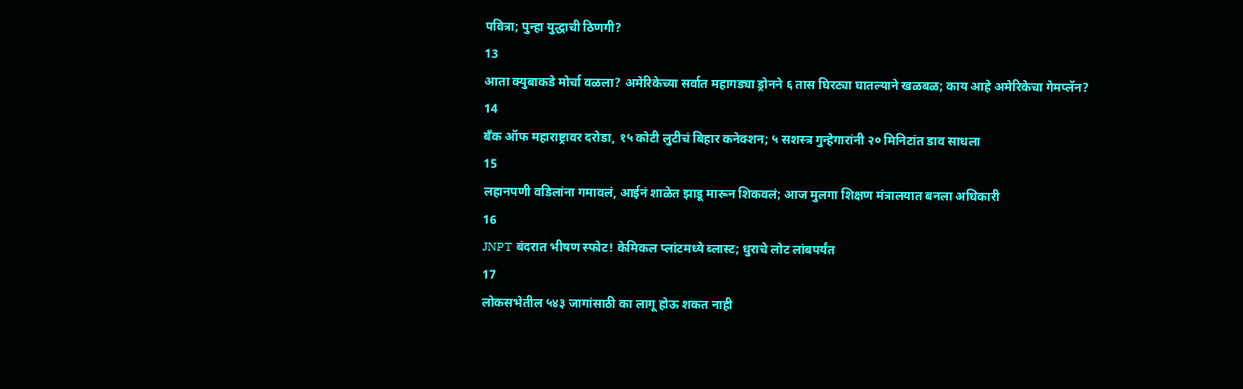पवित्रा; पुन्हा युद्धाची ठिणगी?
13
आता क्युबाकडे मोर्चा वळला? अमेरिकेच्या सर्वात महागड्या ड्रोनने ६ तास घिरट्या घातल्याने खळबळ; काय आहे अमेरिकेचा गेमप्लॅन?
14
बँक ऑफ महाराष्ट्रावर दरोडा, १५ कोटी लुटीचं बिहार कनेक्शन; ५ सशस्त्र गुन्हेगारांनी २० मिनिटांत डाव साधला
15
लहानपणी वडिलांना गमावलं, आईनं शाळेत झाडू मारून शिकवलं; आज मुलगा शिक्षण मंत्रालयात बनला अधिकारी
16
JNPT बंदरात भीषण स्फोट! केमिकल प्लांटमध्ये ब्लास्ट; धुराचे लोट लांबपर्यंत
17
लोकसभेतील ५४३ जागांसाठी का लागू होऊ शकत नाही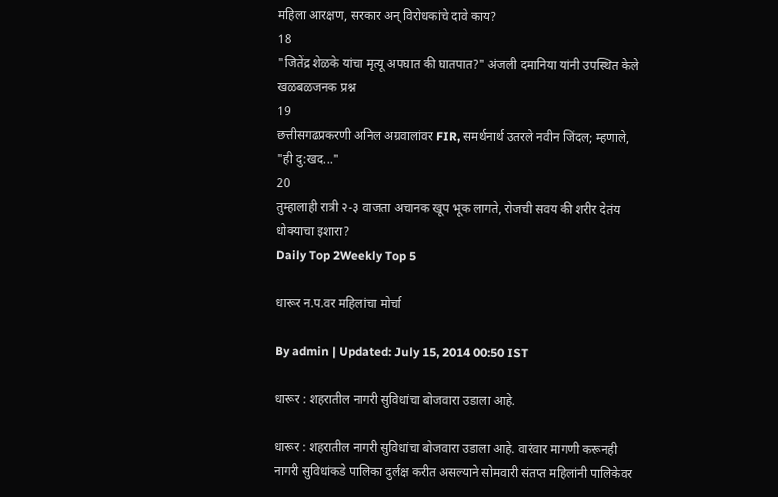महिला आरक्षण, सरकार अन् विरोधकांचे दावे काय?
18
"जितेंद्र शेळके यांचा मृत्यू अपघात की घातपात?" अंजली दमानिया यांनी उपस्थित केले खळबळजनक प्रश्न
19
छत्तीसगढप्रकरणी अनिल अग्रवालांवर FIR, समर्थनार्थ उतरले नवीन जिंदल; म्हणाले, "ही दु:खद..."
20
तुम्हालाही रात्री २-३ वाजता अचानक खूप भूक लागते, रोजची सवय की शरीर देतंय धोक्याचा इशारा?
Daily Top 2Weekly Top 5

धारूर न.प.वर महिलांचा मोर्चा

By admin | Updated: July 15, 2014 00:50 IST

धारूर : शहरातील नागरी सुविधांचा बोजवारा उडाला आहे.

धारूर : शहरातील नागरी सुविधांचा बोजवारा उडाला आहे. वारंवार मागणी करूनही नागरी सुविधांकडे पालिका दुर्लक्ष करीत असल्याने सोमवारी संतप्त महिलांनी पालिकेवर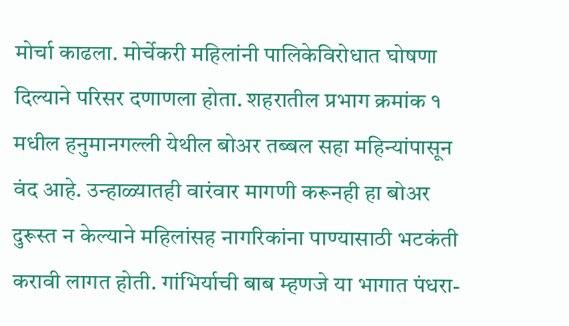मोर्चा काढला. मोर्चेकरी महिलांनी पालिकेविरोधात घोषणा दिल्याने परिसर दणाणला होता. शहरातील प्रभाग क्रमांक १ मधील हनुमानगल्ली येथील बोअर तब्बल सहा महिन्यांपासून वंद आहे. उन्हाळ्यातही वारंवार मागणी करूनही हा बोअर दुरूस्त न केल्याने महिलांसह नागरिकांना पाण्यासाठी भटकंती करावी लागत होती. गांभिर्याची बाब म्हणजे या भागात पंधरा-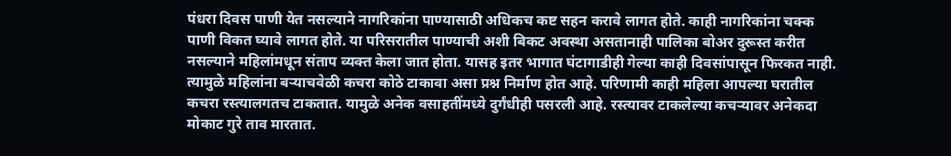पंधरा दिवस पाणी येत नसल्याने नागरिकांना पाण्यासाठी अधिकच कष्ट सहन करावे लागत होते. काही नागरिकांना चक्क पाणी विकत घ्यावे लागत होते. या परिसरातील पाण्याची अशी बिकट अवस्था असतानाही पालिका बोअर दुरूस्त करीत नसल्याने महिलांमधून संताप व्यक्त केला जात होता. यासह इतर भागात घंटागाडीही गेल्या काही दिवसांपासून फिरकत नाही. त्यामुळे महिलांना बऱ्याचवेळी कचरा कोठे टाकावा असा प्रश्न निर्माण होत आहे. परिणामी काही महिला आपल्या घरातील कचरा रस्त्यालगतच टाकतात. यामुळे अनेक वसाहतींमध्ये दुर्गंधीही पसरली आहे. रस्त्यावर टाकलेल्या कचऱ्यावर अनेकदा मोकाट गुरे ताव मारतात.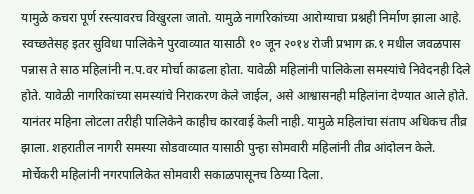यामुळे कचरा पूर्ण रस्त्यावरच विखुरला जातो. यामुळे नागरिकांच्या आरोग्याचा प्रश्नही निर्माण झाला आहे. स्वच्छतेसह इतर सुविधा पालिकेने पुरवाव्यात यासाठी १० जून २०१४ रोजी प्रभाग क्र.१ मधील जवळपास पन्नास ते साठ महिलांनी न.प.वर मोर्चा काढला होता. यावेळी महिलांनी पालिकेला समस्यांचे निवेदनही दिले होते. यावेळी नागरिकांच्या समस्यांचे निराकरण केले जाईल, असे आश्वासनही महिलांना देण्यात आले होते. यानंतर महिना लोटला तरीही पालिकेने काहीच कारवाई केली नाही. यामुळे महिलांचा संताप अधिकच तीव्र झाला. शहरातील नागरी समस्या सोडवाव्यात यासाठी पुन्हा सोमवारी महिलांनी तीव्र आंदोलन केले. मोर्चेकरी महिलांनी नगरपालिकेत सोमवारी सकाळपासूनच ठिय्या दिला.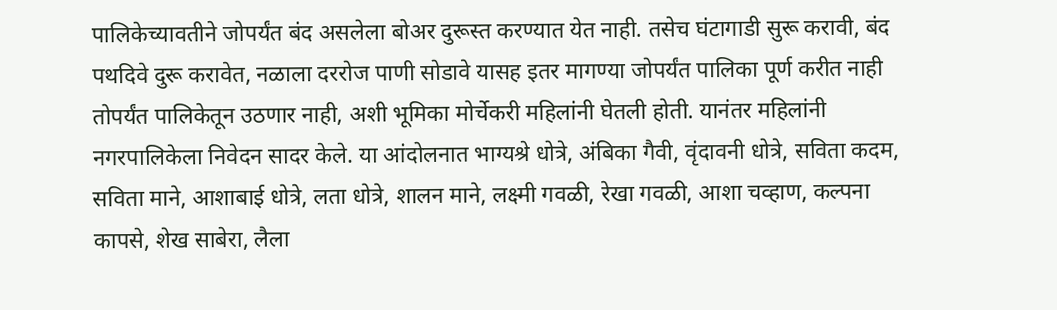पालिकेच्यावतीने जोपर्यंत बंद असलेला बोअर दुरूस्त करण्यात येत नाही. तसेच घंटागाडी सुरू करावी, बंद पथदिवे दुरू करावेत, नळाला दररोज पाणी सोडावे यासह इतर मागण्या जोपर्यंत पालिका पूर्ण करीत नाही तोपर्यंत पालिकेतून उठणार नाही, अशी भूमिका मोर्चेकरी महिलांनी घेतली होती. यानंतर महिलांनी नगरपालिकेला निवेदन सादर केले. या आंदोलनात भाग्यश्रे धोत्रे, अंबिका गैवी, वृंदावनी धोत्रे, सविता कदम, सविता माने, आशाबाई धोत्रे, लता धोत्रे, शालन माने, लक्ष्मी गवळी, रेखा गवळी, आशा चव्हाण, कल्पना कापसे, शेख साबेरा, लैला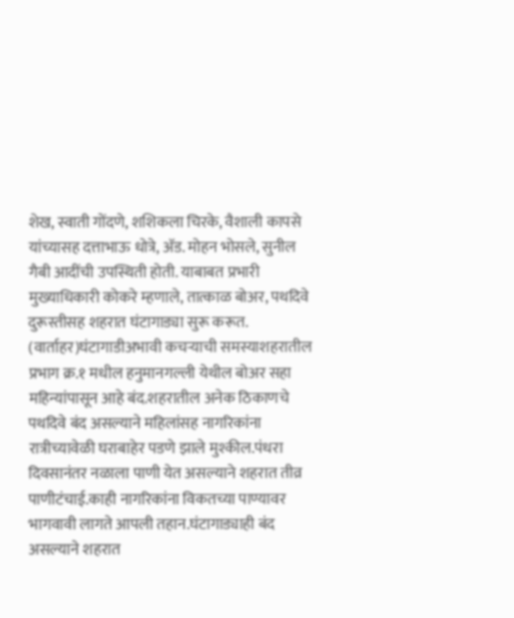शेख, स्वाती गोंदणे, शशिकला चिरके, वैशाली कापसे यांच्यासह दत्ताभाऊ धोत्रे, अ‍ॅड. मोहन भोसले, सुनील गैबी आदींची उपस्थिती होती. याबाबत प्रभारी मुख्याधिकारी कोकरे म्हणाले, तात्काळ बोअर, पथदिवे दुरूस्तीसह शहरात घंटागाड्या सुरू करूत. (वार्ताहर)घंटागाडीअभावी कचऱ्याची समस्याशहरातील प्रभाग क्र.१ मधील हनुमानगल्ली येथील बोअर सहा महिन्यांपासून आहे बंद.शहरातील अनेक ठिकाणचे पथदिवे बंद असल्याने महिलांसह नागरिकांना रात्रीच्यावेळी घराबाहेर पडणे झाले मुश्कील.पंधरा दिवसानंतर नळाला पाणी येत असल्याने शहरात तीव्र पाणीटंचाई.काही नागरिकांना विकतच्या पाण्यावर भागवावी लागते आपली तहान.घंटागाड्याही बंद असल्याने शहरात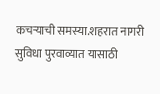कचऱ्याची समस्या.शहरात नागरी सुविधा पुरवाव्यात यासाठी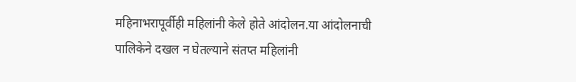महिनाभरापूर्वीही महिलांनी केले होते आंदोलन.या आंदोलनाची पालिकेने दखल न घेतल्याने संतप्त महिलांनी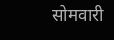सोमवारी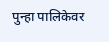पुन्हा पालिकेवर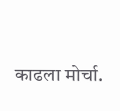काढला मोर्चा.